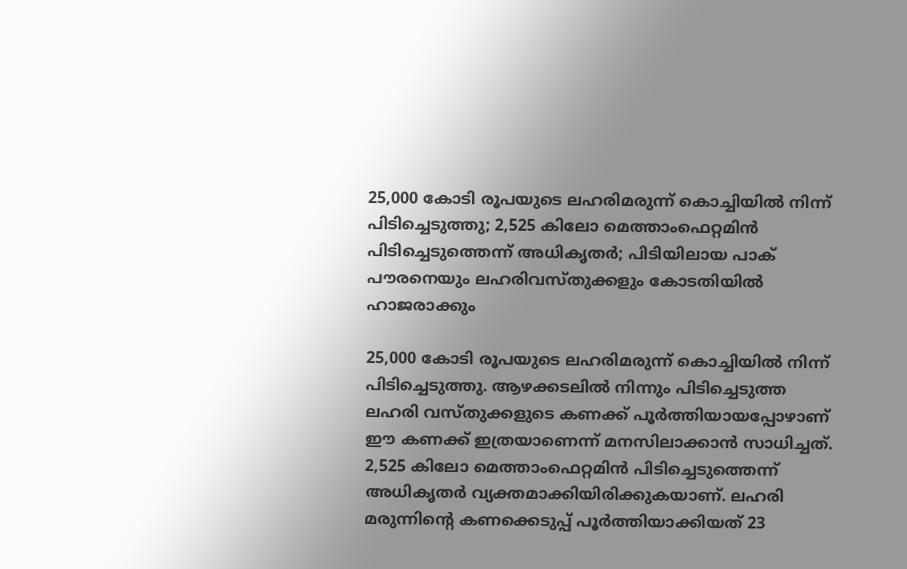25,000 കോടി രൂപയുടെ ലഹരിമരുന്ന് കൊച്ചിയിൽ നിന്ന് പിടിച്ചെടുത്തു; 2,525 കിലോ മെത്താംഫെറ്റമിൻ പിടിച്ചെടുത്തെന്ന് അധികൃതർ; പിടിയിലായ പാക് പൗരനെയും ലഹരിവസ്തുക്കളും കോടതിയിൽ ഹാജരാക്കും

25,000 കോടി രൂപയുടെ ലഹരിമരുന്ന് കൊച്ചിയിൽ നിന്ന് പിടിച്ചെടുത്തു. ആഴക്കടലിൽ നിന്നും പിടിച്ചെടുത്ത ലഹരി വസ്തുക്കളുടെ കണക്ക് പൂർത്തിയായപ്പോഴാണ് ഈ കണക്ക് ഇത്രയാണെന്ന് മനസിലാക്കാൻ സാധിച്ചത്. 2,525 കിലോ മെത്താംഫെറ്റമിൻ പിടിച്ചെടുത്തെന്ന് അധികൃതർ വ്യക്തമാക്കിയിരിക്കുകയാണ്. ലഹരി മരുന്നിന്റെ കണക്കെടുപ്പ് പൂർത്തിയാക്കിയത് 23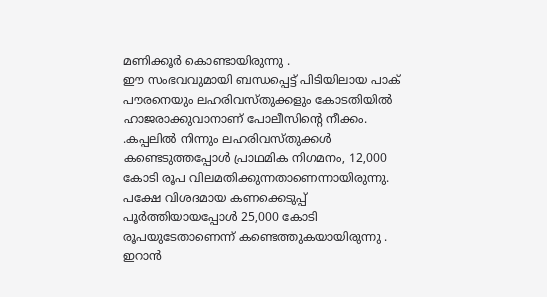മണിക്കൂർ കൊണ്ടായിരുന്നു .
ഈ സംഭവവുമായി ബന്ധപ്പെട്ട് പിടിയിലായ പാക് പൗരനെയും ലഹരിവസ്തുക്കളും കോടതിയിൽ ഹാജരാക്കുവാനാണ് പോലീസിന്റെ നീക്കം. .കപ്പലിൽ നിന്നും ലഹരിവസ്തുക്കൾ കണ്ടെടുത്തപ്പോൾ പ്രാഥമിക നിഗമനം, 12,000 കോടി രൂപ വിലമതിക്കുന്നതാണെന്നായിരുന്നു. പക്ഷേ വിശദമായ കണക്കെടുപ്പ് പൂർത്തിയായപ്പോൾ 25,000 കോടി രൂപയുടേതാണെന്ന് കണ്ടെത്തുകയായിരുന്നു .
ഇറാൻ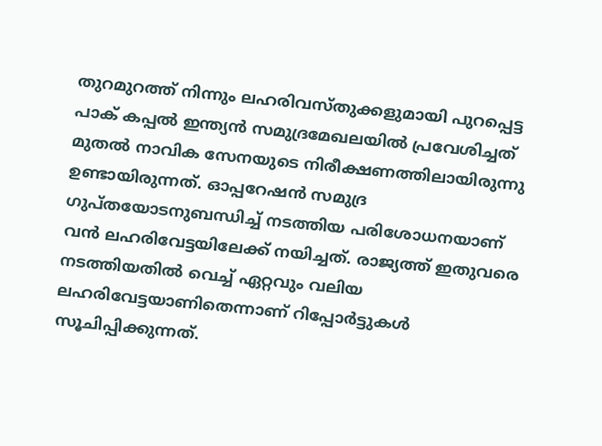തുറമുറത്ത് നിന്നും ലഹരിവസ്തുക്കളുമായി പുറപ്പെട്ട പാക് കപ്പൽ ഇന്ത്യൻ സമുദ്രമേഖലയിൽ പ്രവേശിച്ചത് മുതൽ നാവിക സേനയുടെ നിരീക്ഷണത്തിലായിരുന്നു ഉണ്ടായിരുന്നത്. ഓപ്പറേഷൻ സമുദ്ര ഗുപ്തയോടനുബന്ധിച്ച് നടത്തിയ പരിശോധനയാണ് വൻ ലഹരിവേട്ടയിലേക്ക് നയിച്ചത്. രാജ്യത്ത് ഇതുവരെ നടത്തിയതിൽ വെച്ച് ഏറ്റവും വലിയ ലഹരിവേട്ടയാണിതെന്നാണ് റിപ്പോർട്ടുകൾ സൂചിപ്പിക്കുന്നത്.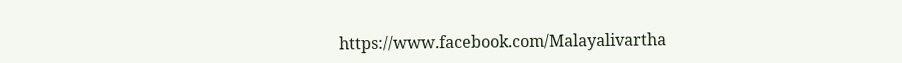https://www.facebook.com/Malayalivartha